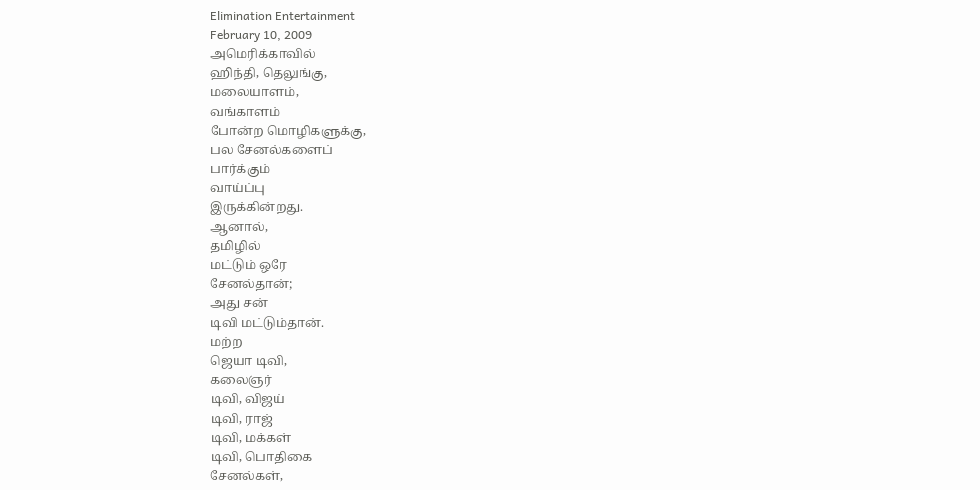Elimination Entertainment
February 10, 2009
அமெரிக்காவில்
ஹிந்தி, தெலுங்கு,
மலையாளம்,
வங்காளம்
போன்ற மொழிகளுக்கு,
பல சேனல்களைப்
பார்க்கும்
வாய்ப்பு
இருக்கின்றது.
ஆனால்,
தமிழில்
மட்டும் ஒரே
சேனல்தான்;
அது சன்
டிவி மட்டும்தான்.
மற்ற
ஜெயா டிவி,
கலைஞர்
டிவி, விஜய்
டிவி, ராஜ்
டிவி, மக்கள்
டிவி, பொதிகை
சேனல்கள்,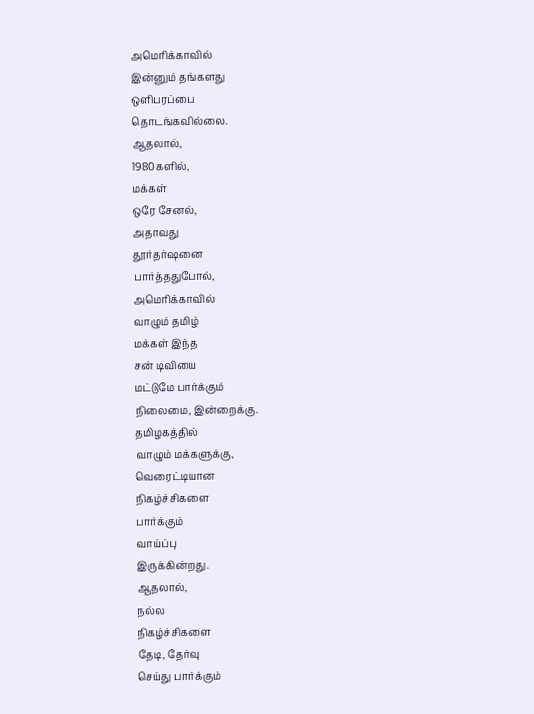அமெரிக்காவில்
இன்னும் தங்களது
ஒளிபரப்பை
தொடங்கவில்லை.
ஆதலால்,
1980களில்,
மக்கள்
ஒரே சேனல்,
அதாவது
தூர்தர்ஷனை
பார்த்ததுபோல்,
அமெரிக்காவில்
வாழும் தமிழ்
மக்கள் இந்த
சன் டிவியை
மட்டுமே பார்க்கும்
நிலைமை, இன்றைக்கு.
தமிழகத்தில்
வாழும் மக்களுக்கு,
வெரைட்டியான
நிகழ்ச்சிகளை
பார்க்கும்
வாய்ப்பு
இருக்கின்றது.
ஆதலால்,
நல்ல
நிகழ்ச்சிகளை
தேடி, தேர்வு
செய்து பார்க்கும்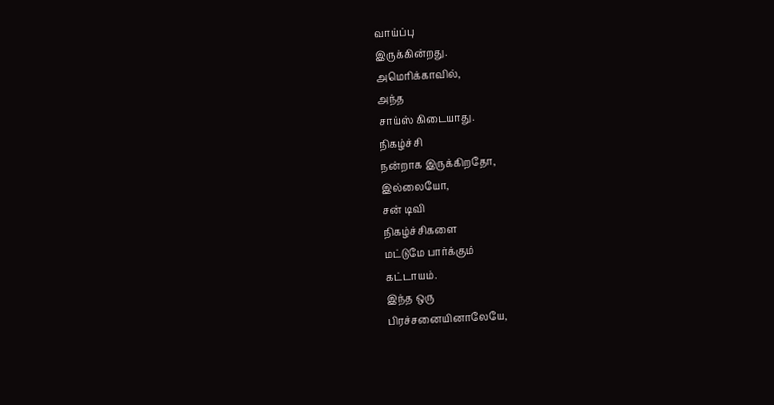வாய்ப்பு
இருக்கின்றது.
அமெரிக்காவில்,
அந்த
சாய்ஸ் கிடையாது.
நிகழ்ச்சி
நன்றாக இருக்கிறதோ,
இல்லையோ,
சன் டிவி
நிகழ்ச்சிகளை
மட்டுமே பார்க்கும்
கட்டாயம்.
இந்த ஒரு
பிரச்சனையினாலேயே,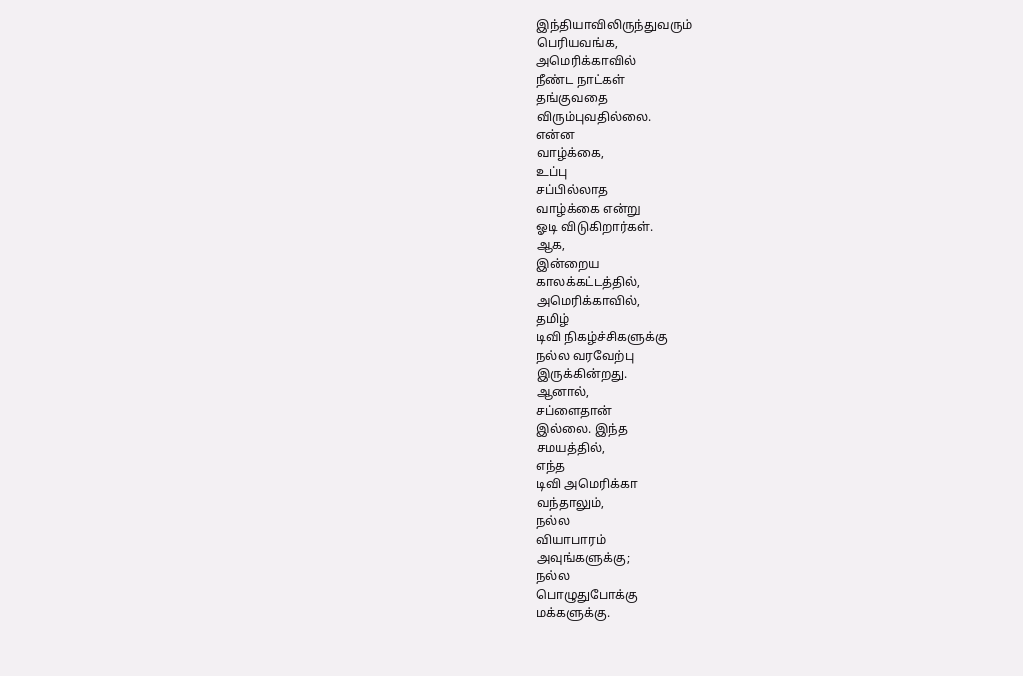இந்தியாவிலிருந்துவரும்
பெரியவங்க,
அமெரிக்காவில்
நீண்ட நாட்கள்
தங்குவதை
விரும்புவதில்லை.
என்ன
வாழ்க்கை,
உப்பு
சப்பில்லாத
வாழ்க்கை என்று
ஓடி விடுகிறார்கள்.
ஆக,
இன்றைய
காலக்கட்டத்தில்,
அமெரிக்காவில்,
தமிழ்
டிவி நிகழ்ச்சிகளுக்கு
நல்ல வரவேற்பு
இருக்கின்றது.
ஆனால்,
சப்ளைதான்
இல்லை. இந்த
சமயத்தில்,
எந்த
டிவி அமெரிக்கா
வந்தாலும்,
நல்ல
வியாபாரம்
அவுங்களுக்கு;
நல்ல
பொழுதுபோக்கு
மக்களுக்கு.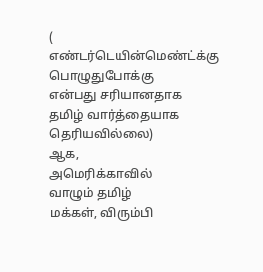( எண்டர்டெயின்மெண்ட்க்கு
பொழுதுபோக்கு
என்பது சரியானதாக
தமிழ் வார்த்தையாக
தெரியவில்லை)
ஆக,
அமெரிக்காவில்
வாழும் தமிழ்
மக்கள், விரும்பி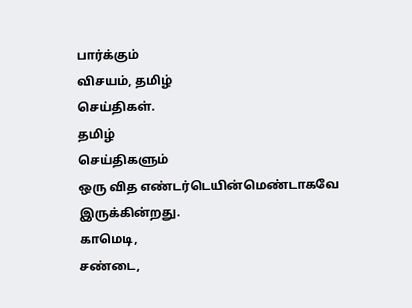பார்க்கும்
விசயம், தமிழ்
செய்திகள்.
தமிழ்
செய்திகளும்
ஒரு வித எண்டர்டெயின்மெண்டாகவே
இருக்கின்றது.
காமெடி,
சண்டை,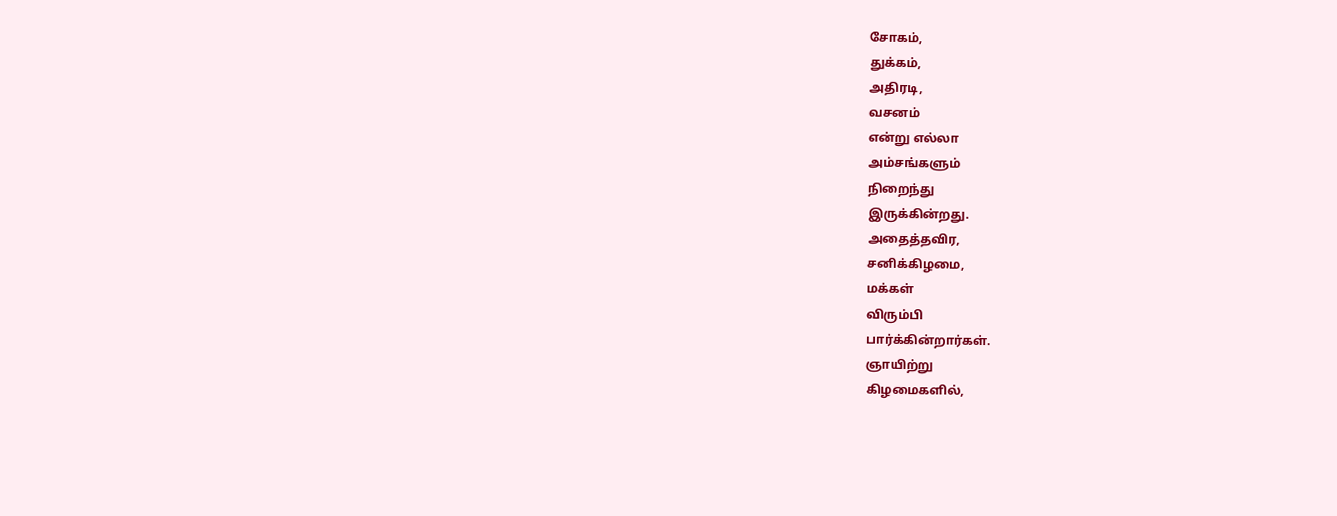சோகம்,
துக்கம்,
அதிரடி,
வசனம்
என்று எல்லா
அம்சங்களும்
நிறைந்து
இருக்கின்றது.
அதைத்தவிர,
சனிக்கிழமை,
மக்கள்
விரும்பி
பார்க்கின்றார்கள்.
ஞாயிற்று
கிழமைகளில்,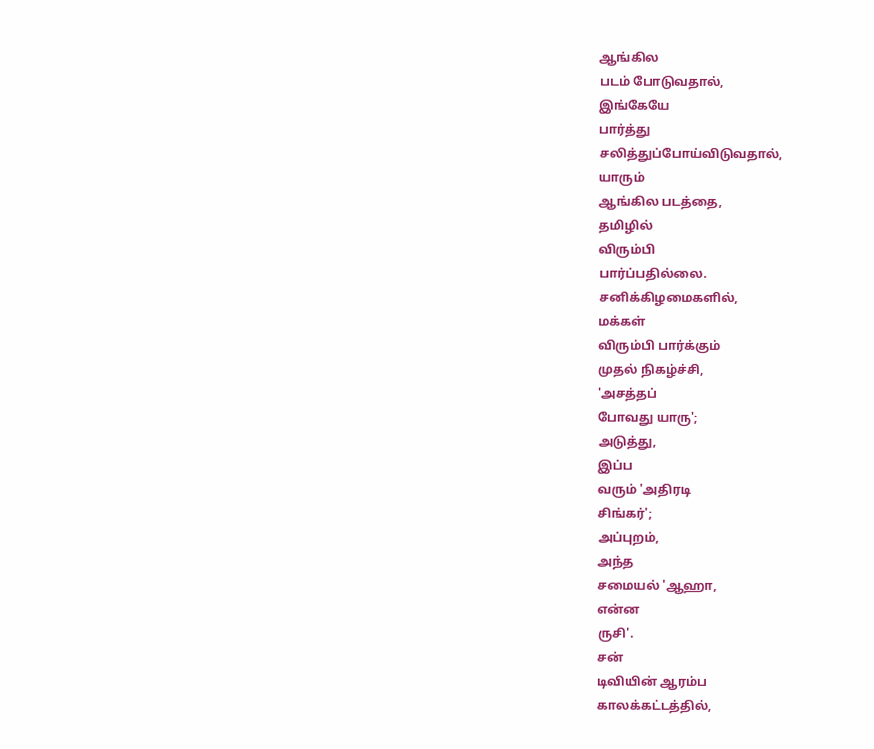ஆங்கில
படம் போடுவதால்,
இங்கேயே
பார்த்து
சலித்துப்போய்விடுவதால்,
யாரும்
ஆங்கில படத்தை,
தமிழில்
விரும்பி
பார்ப்பதில்லை.
சனிக்கிழமைகளில்,
மக்கள்
விரும்பி பார்க்கும்
முதல் நிகழ்ச்சி,
'அசத்தப்
போவது யாரு';
அடுத்து,
இப்ப
வரும் 'அதிரடி
சிங்கர்';
அப்புறம்,
அந்த
சமையல் 'ஆஹா,
என்ன
ருசி'.
சன்
டிவியின் ஆரம்ப
காலக்கட்டத்தில்,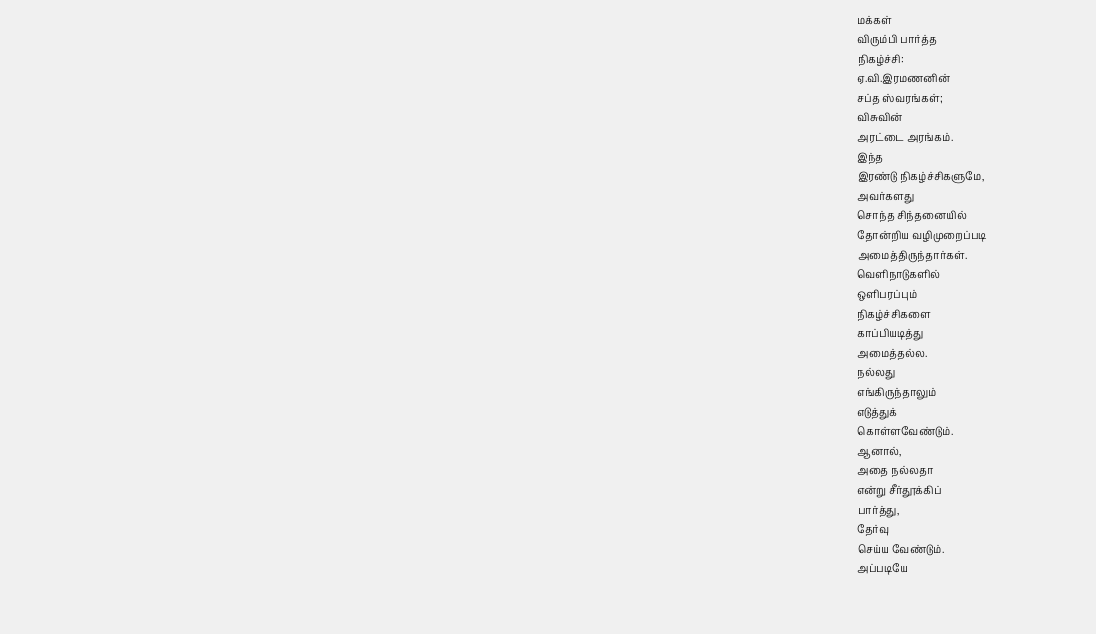மக்கள்
விரும்பி பார்த்த
நிகழ்ச்சி:
ஏ.வி.இரமணனின்
சப்த ஸ்வரங்கள்;
விசுவின்
அரட்டை அரங்கம்.
இந்த
இரண்டு நிகழ்ச்சிகளுமே,
அவர்களது
சொந்த சிந்தனையில்
தோன்றிய வழிமுறைப்படி
அமைத்திருந்தார்கள்.
வெளிநாடுகளில்
ஒளிபரப்பும்
நிகழ்ச்சிகளை
காப்பியடித்து
அமைத்தல்ல.
நல்லது
எங்கிருந்தாலும்
எடுத்துக்
கொள்ளவேண்டும்.
ஆனால்,
அதை நல்லதா
என்று சீர்தூக்கிப்
பார்த்து,
தேர்வு
செய்ய வேண்டும்.
அப்படியே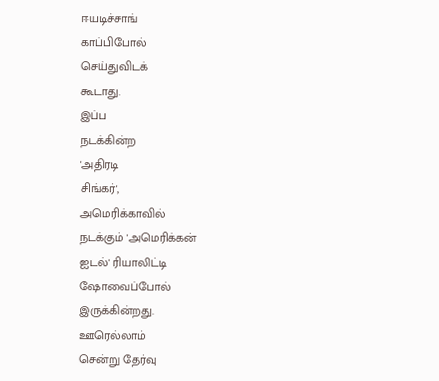ஈயடிச்சாங்
காப்பிபோல்
செய்துவிடக்
கூடாது.
இப்ப
நடக்கின்ற
'அதிரடி
சிங்கர்',
அமெரிக்காவில்
நடக்கும் 'அமெரிக்கன்
ஐடல்' ரியாலிட்டி
ஷோவைப்போல்
இருக்கின்றது.
ஊரெல்லாம்
சென்று தேர்வு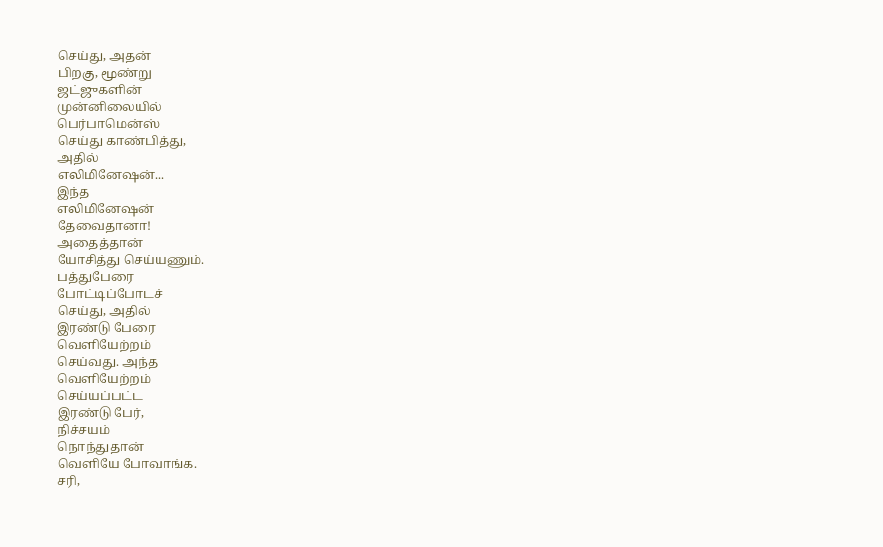செய்து, அதன்
பிறகு, மூண்று
ஜட்ஜுகளின்
முன்னிலையில்
பெர்பாமென்ஸ்
செய்து காண்பித்து,
அதில்
எலிமினேஷன்...
இந்த
எலிமினேஷன்
தேவைதானா!
அதைத்தான்
யோசித்து செய்யணும்.
பத்துபேரை
போட்டிப்போடச்
செய்து, அதில்
இரண்டு பேரை
வெளியேற்றம்
செய்வது. அந்த
வெளியேற்றம்
செய்யப்பட்ட
இரண்டு பேர்,
நிச்சயம்
நொந்துதான்
வெளியே போவாங்க.
சரி,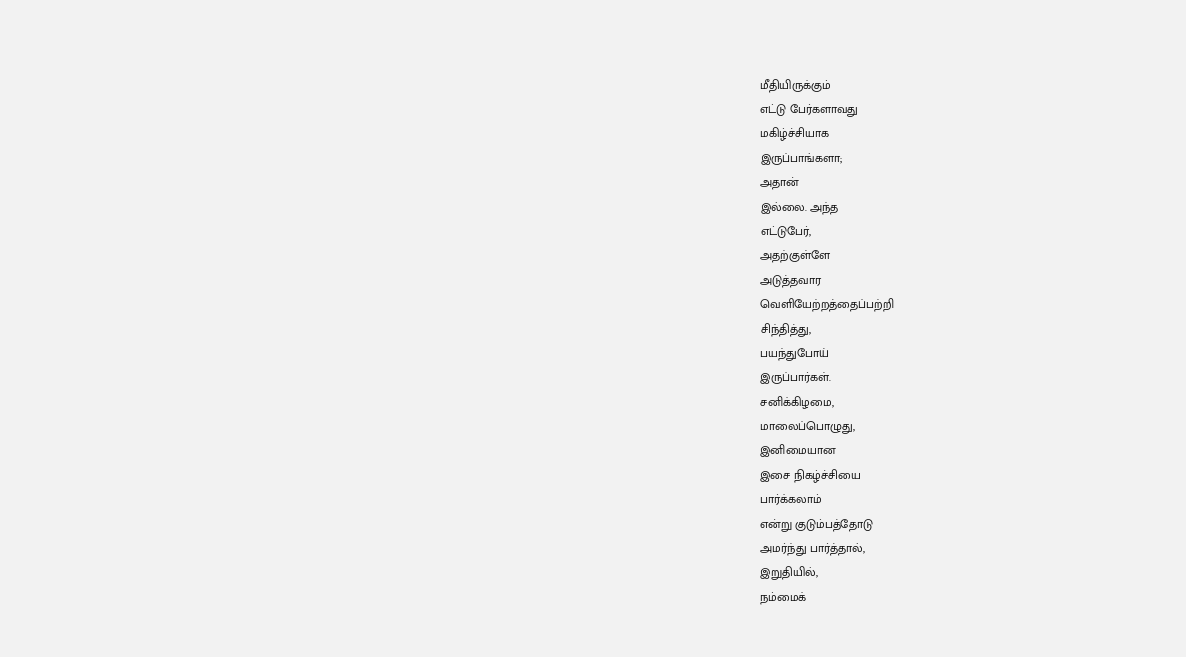மீதியிருக்கும்
எட்டு பேர்களாவது
மகிழ்ச்சியாக
இருப்பாங்களா;
அதான்
இல்லை. அந்த
எட்டுபேர்,
அதற்குள்ளே
அடுத்தவார
வெளியேற்றத்தைப்பற்றி
சிந்தித்து,
பயந்துபோய்
இருப்பார்கள்.
சனிக்கிழமை,
மாலைப்பொழுது,
இனிமையான
இசை நிகழ்ச்சியை
பார்க்கலாம்
என்று குடும்பத்தோடு
அமர்ந்து பார்த்தால்,
இறுதியில்,
நம்மைக்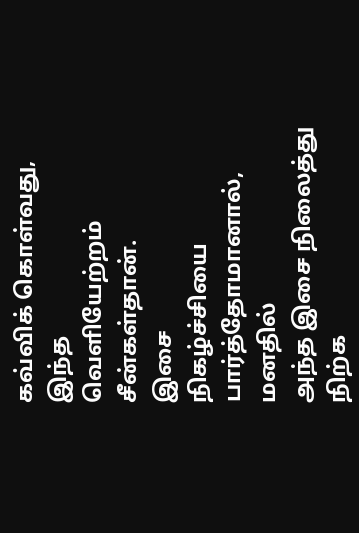கவ்விக் கொள்வது,
இந்த
வெளியேற்றம்
சீன்கள்தான்.
இசை
நிகழ்ச்சியை
பார்த்தோமானால்,
மனதில்
அந்த இசை நிலைத்து
நிற்க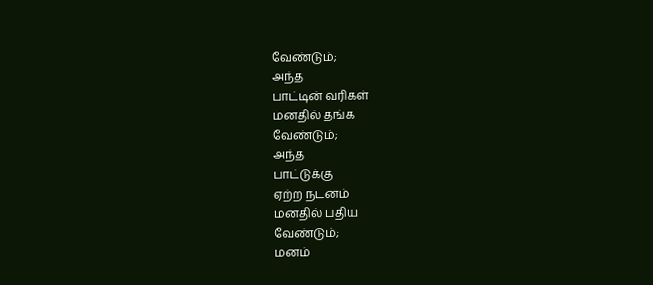வேண்டும்;
அந்த
பாட்டின் வரிகள்
மனதில் தங்க
வேண்டும்;
அந்த
பாட்டுக்கு
ஏற்ற நடனம்
மனதில் பதிய
வேண்டும்;
மனம்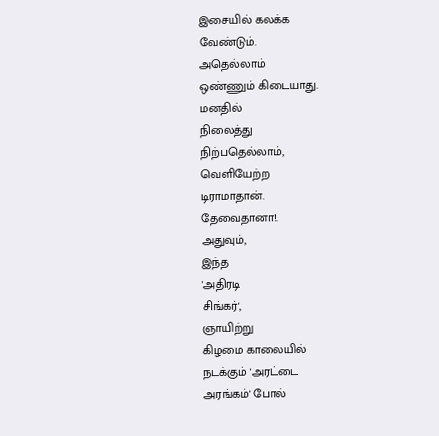இசையில் கலக்க
வேண்டும்.
அதெல்லாம்
ஒண்ணும் கிடையாது.
மனதில்
நிலைத்து
நிற்பதெல்லாம்,
வெளியேற்ற
டிராமாதான்.
தேவைதானா!.
அதுவும்,
இந்த
'அதிரடி
சிங்கர்',
ஞாயிற்று
கிழமை காலையில்
நடக்கும் 'அரட்டை
அரங்கம்' போல்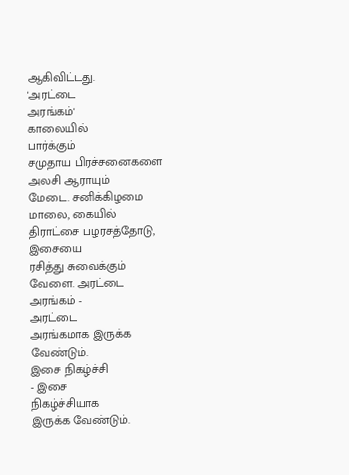ஆகிவிட்டது.
'அரட்டை
அரங்கம்'
காலையில்
பார்க்கும்
சமுதாய பிரச்சனைகளை
அலசி ஆராயும்
மேடை. சனிக்கிழமை
மாலை, கையில்
திராட்சை பழரசத்தோடு,
இசையை
ரசித்து சுவைக்கும்
வேளை. அரட்டை
அரங்கம் -
அரட்டை
அரங்கமாக இருக்க
வேண்டும்.
இசை நிகழ்ச்சி
- இசை
நிகழ்ச்சியாக
இருக்க வேண்டும்.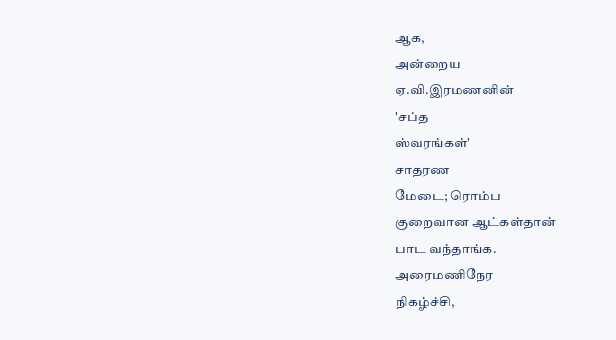ஆக,
அன்றைய
ஏ.வி.இரமணனின்
'சப்த
ஸ்வரங்கள்'
சாதரண
மேடை; ரொம்ப
குறைவான ஆட்கள்தான்
பாட வந்தாங்க.
அரைமணிநேர
நிகழ்ச்சி,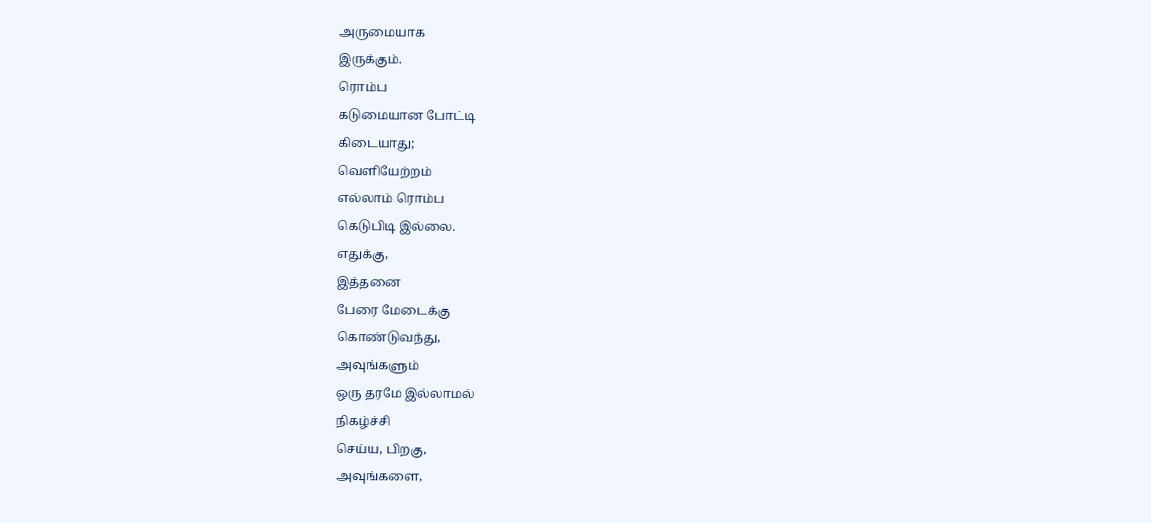அருமையாக
இருக்கும்.
ரொம்ப
கடுமையான போட்டி
கிடையாது;
வெளியேற்றம்
எல்லாம் ரொம்ப
கெடுபிடி இல்லை.
எதுக்கு,
இத்தனை
பேரை மேடைக்கு
கொண்டுவந்து,
அவுங்களும்
ஒரு தரமே இல்லாமல்
நிகழ்ச்சி
செய்ய, பிறகு,
அவுங்களை,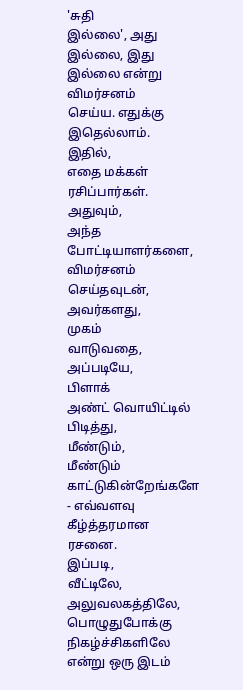'சுதி
இல்லை', அது
இல்லை, இது
இல்லை என்று
விமர்சனம்
செய்ய. எதுக்கு
இதெல்லாம்.
இதில்,
எதை மக்கள்
ரசிப்பார்கள்.
அதுவும்,
அந்த
போட்டியாளர்களை,
விமர்சனம்
செய்தவுடன்,
அவர்களது,
முகம்
வாடுவதை,
அப்படியே,
பிளாக்
அண்ட் வொயிட்டில்
பிடித்து,
மீண்டும்,
மீண்டும்
காட்டுகின்றேங்களே
- எவ்வளவு
கீழ்த்தரமான
ரசனை.
இப்படி,
வீட்டிலே,
அலுவலகத்திலே,
பொழுதுபோக்கு
நிகழ்ச்சிகளிலே
என்று ஒரு இடம்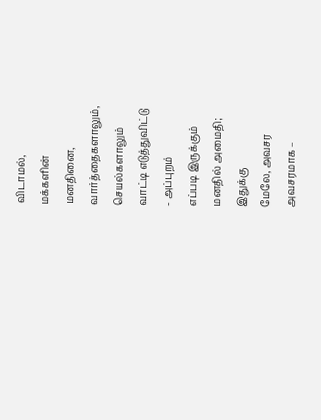விடாமல்,
மக்களின்
மனதினை,
வார்த்தைகளாலும்,
செயல்களாலும்
வாட்டி எடுத்துவிட்டு
- அப்புறம்
எப்படி இருக்கும்
மனதில் அமைதி;
இதுக்கு
மேலே, அவசர
அவசரமாக –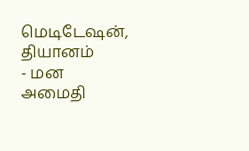மெடிடேஷன்,
தியானம்
- மன
அமைதி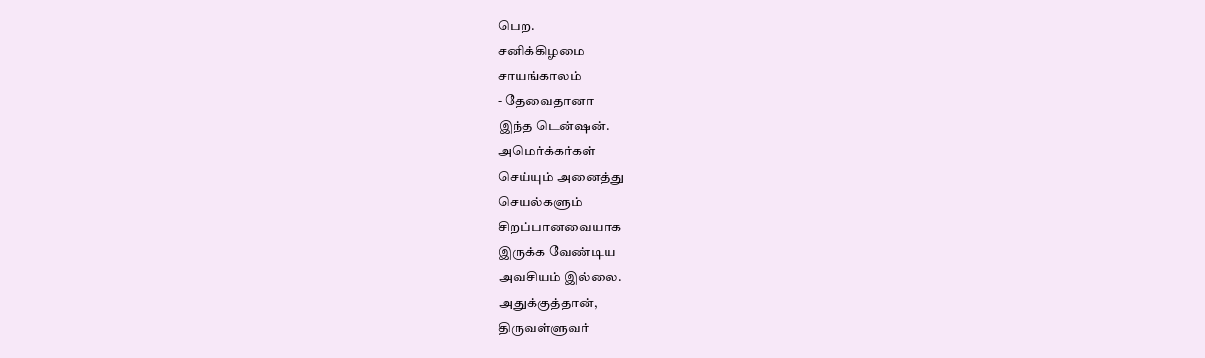பெற.
சனிக்கிழமை
சாயங்காலம்
- தேவைதானா
இந்த டென்ஷன்.
அமெர்க்கர்கள்
செய்யும் அனைத்து
செயல்களும்
சிறப்பானவையாக
இருக்க வேண்டிய
அவசியம் இல்லை.
அதுக்குத்தான்,
திருவள்ளுவர்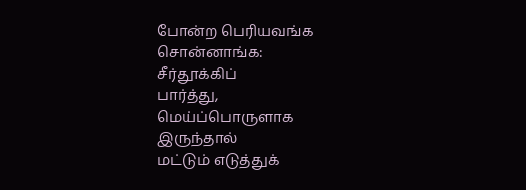போன்ற பெரியவங்க
சொன்னாங்க:
சீர்தூக்கிப்
பார்த்து,
மெய்ப்பொருளாக
இருந்தால்
மட்டும் எடுத்துக்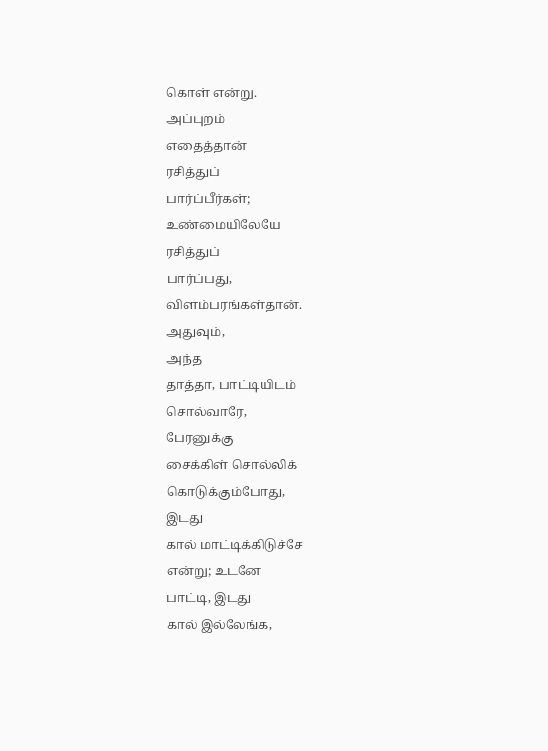கொள் என்று.
அப்புறம்
எதைத்தான்
ரசித்துப்
பார்ப்பீர்கள்;
உண்மையிலேயே
ரசித்துப்
பார்ப்பது,
விளம்பரங்கள்தான்.
அதுவும்,
அந்த
தாத்தா, பாட்டியிடம்
சொல்வாரே,
பேரனுக்கு
சைக்கிள் சொல்லிக்
கொடுக்கும்போது,
இடது
கால் மாட்டிக்கிடுச்சே
என்று; உடனே
பாட்டி, இடது
கால் இல்லேங்க,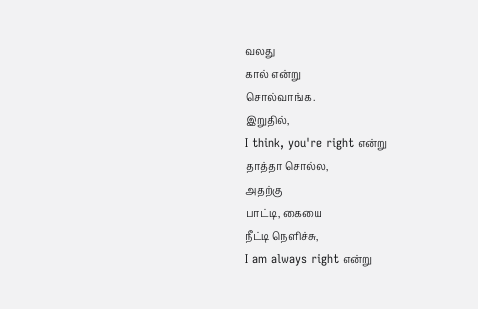வலது
கால் என்று
சொல்வாங்க.
இறுதில்,
I think, you're right என்று
தாத்தா சொல்ல,
அதற்கு
பாட்டி, கையை
நீட்டி நெளிச்சு,
I am always right என்று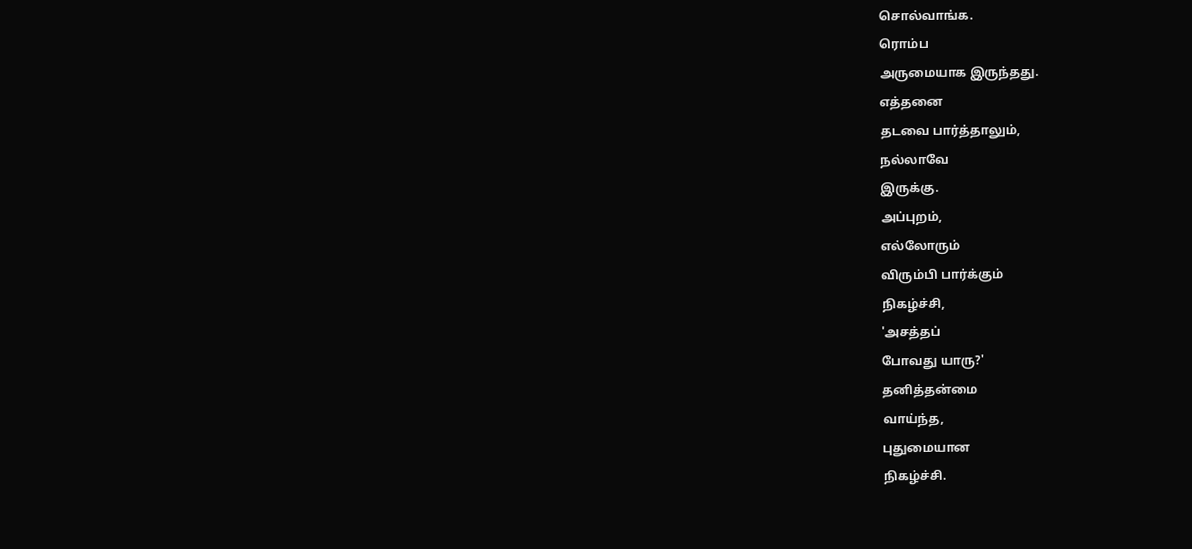சொல்வாங்க.
ரொம்ப
அருமையாக இருந்தது.
எத்தனை
தடவை பார்த்தாலும்,
நல்லாவே
இருக்கு.
அப்புறம்,
எல்லோரும்
விரும்பி பார்க்கும்
நிகழ்ச்சி,
'அசத்தப்
போவது யாரு?'
தனித்தன்மை
வாய்ந்த,
புதுமையான
நிகழ்ச்சி.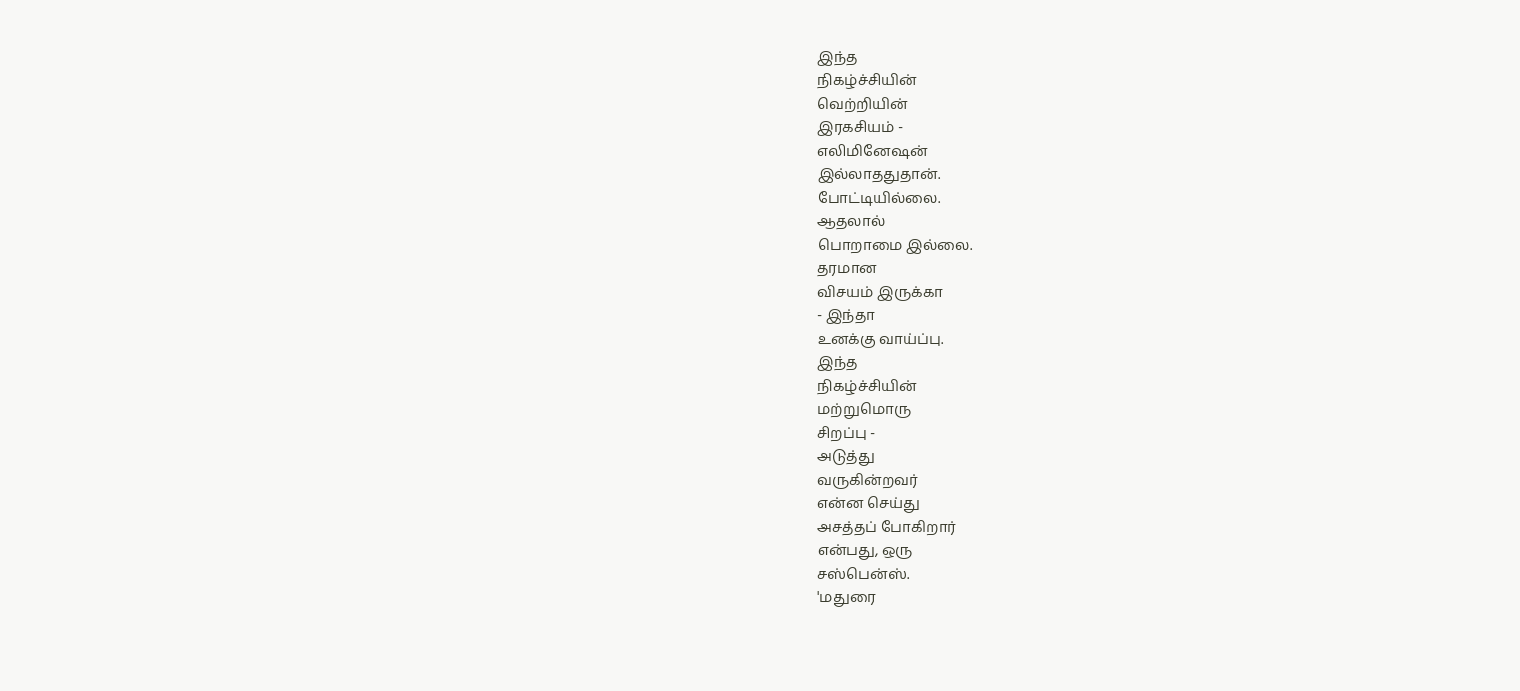இந்த
நிகழ்ச்சியின்
வெற்றியின்
இரகசியம் -
எலிமினேஷன்
இல்லாததுதான்.
போட்டியில்லை.
ஆதலால்
பொறாமை இல்லை.
தரமான
விசயம் இருக்கா
- இந்தா
உனக்கு வாய்ப்பு.
இந்த
நிகழ்ச்சியின்
மற்றுமொரு
சிறப்பு -
அடுத்து
வருகின்றவர்
என்ன செய்து
அசத்தப் போகிறார்
என்பது, ஒரு
சஸ்பென்ஸ்.
'மதுரை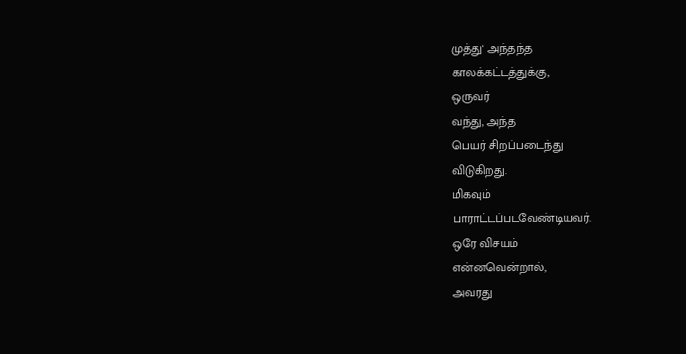முத்து' அந்தந்த
காலக்கட்டத்துக்கு,
ஒருவர்
வந்து, அந்த
பெயர் சிறப்படைந்து
விடுகிறது.
மிகவும்
பாராட்டப்படவேண்டியவர்.
ஒரே விசயம்
என்னவென்றால்,
அவரது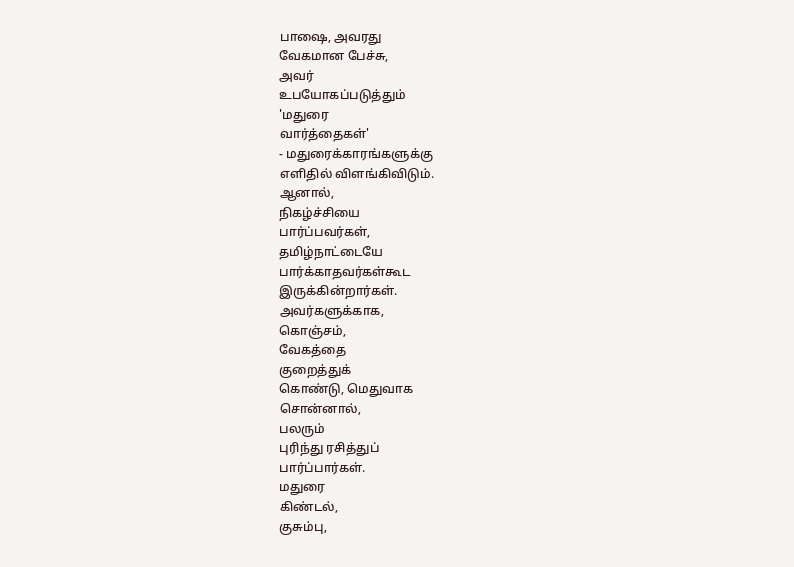பாஷை, அவரது
வேகமான பேச்சு,
அவர்
உபயோகப்படுத்தும்
'மதுரை
வார்த்தைகள்'
- மதுரைக்காரங்களுக்கு
எளிதில் விளங்கிவிடும்.
ஆனால்,
நிகழ்ச்சியை
பார்ப்பவர்கள்,
தமிழ்நாட்டையே
பார்க்காதவர்கள்கூட
இருக்கின்றார்கள்.
அவர்களுக்காக,
கொஞ்சம்,
வேகத்தை
குறைத்துக்
கொண்டு, மெதுவாக
சொன்னால்,
பலரும்
புரிந்து ரசித்துப்
பார்ப்பார்கள்.
மதுரை
கிண்டல்,
குசும்பு,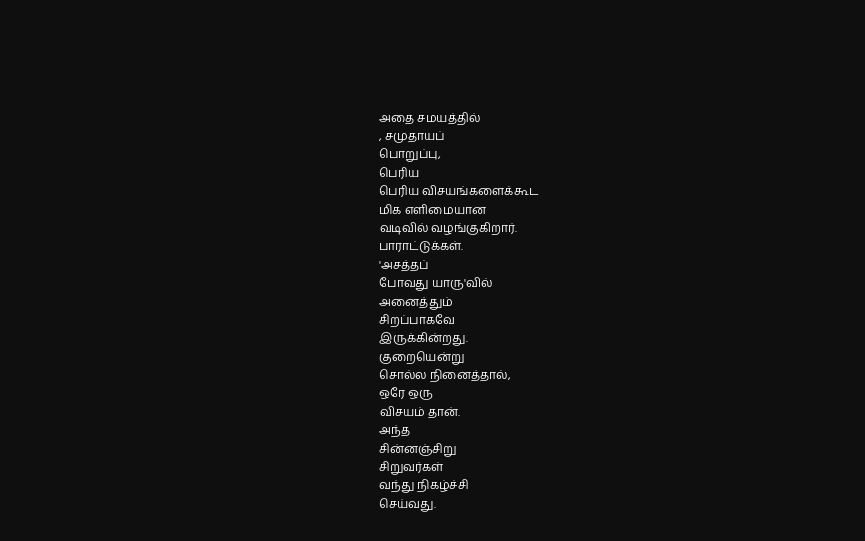அதை சமயத்தில்
, சமுதாயப்
பொறுப்பு,
பெரிய
பெரிய விசயங்களைக்கூட
மிக எளிமையான
வடிவில் வழங்குகிறார்.
பாராட்டுக்கள்.
'அசத்தப்
போவது யாரு'வில்
அனைத்தும்
சிறப்பாகவே
இருக்கின்றது.
குறையென்று
சொல்ல நினைத்தால்,
ஒரே ஒரு
விசயம் தான்.
அந்த
சின்னஞ்சிறு
சிறுவர்கள்
வந்து நிகழ்ச்சி
செய்வது.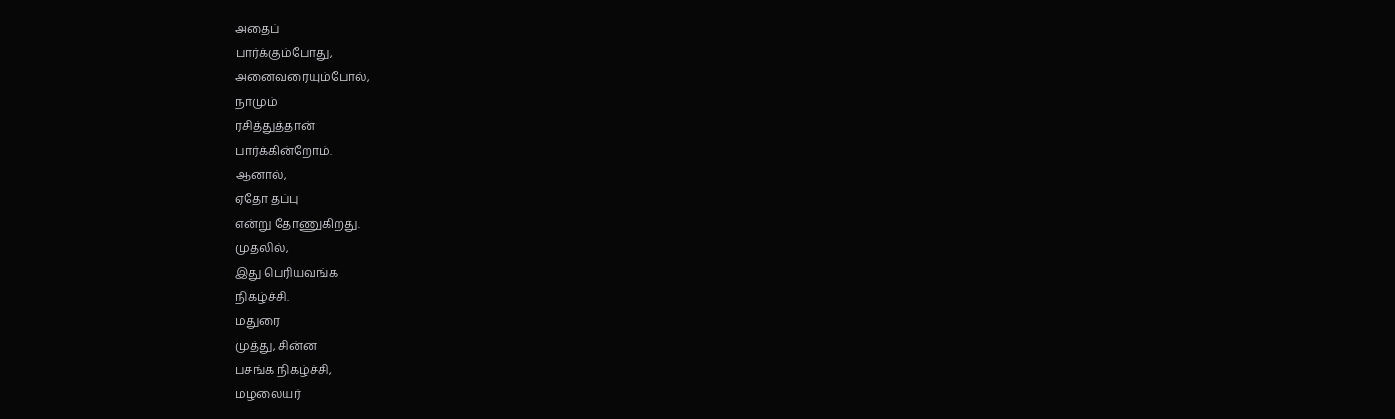அதைப்
பார்க்கும்போது,
அனைவரையும்போல்,
நாமும்
ரசித்துத்தான்
பார்க்கின்றோம்.
ஆனால்,
ஏதோ தப்பு
என்று தோணுகிறது.
முதலில்,
இது பெரியவங்க
நிகழ்ச்சி.
மதுரை
முத்து, சின்ன
பசங்க நிகழ்ச்சி,
மழலையர்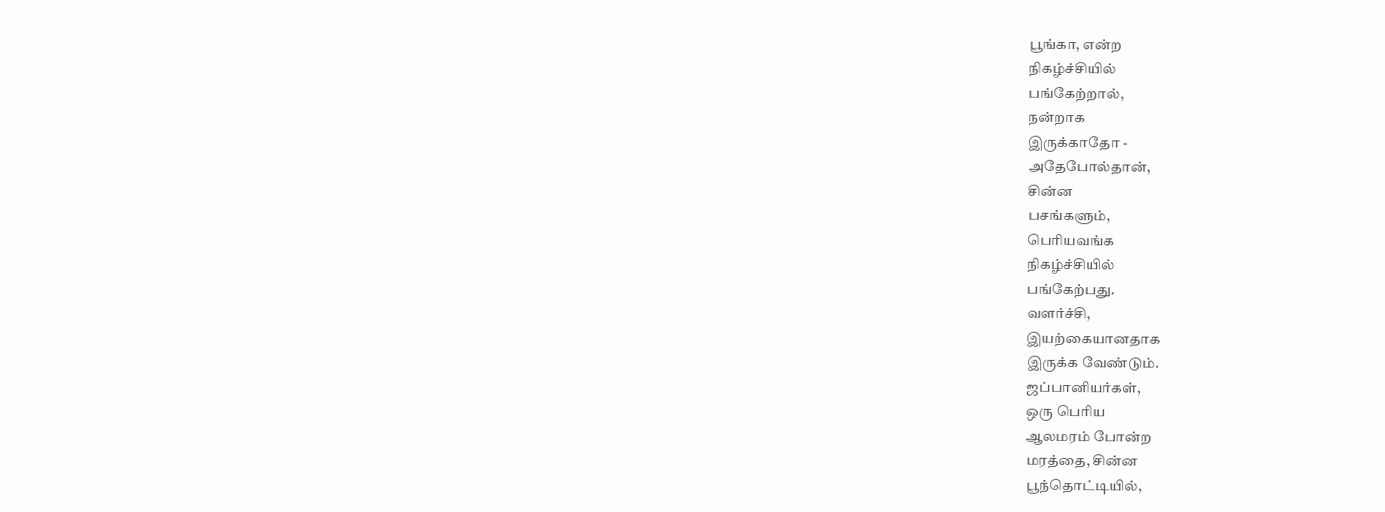பூங்கா, என்ற
நிகழ்ச்சியில்
பங்கேற்றால்,
நன்றாக
இருக்காதோ -
அதேபோல்தான்,
சின்ன
பசங்களும்,
பெரியவங்க
நிகழ்ச்சியில்
பங்கேற்பது.
வளர்ச்சி,
இயற்கையானதாக
இருக்க வேண்டும்.
ஜப்பானியர்கள்,
ஒரு பெரிய
ஆலமரம் போன்ற
மரத்தை, சின்ன
பூந்தொட்டியில்,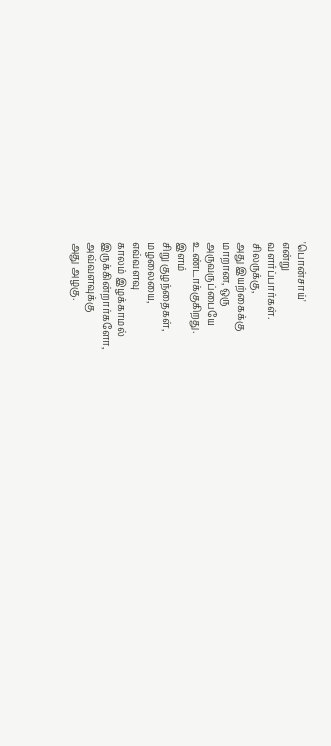'பொன்சாய்'
என்று
வளர்ப்பார்கள்.
சிலருக்கு,
அது இயற்கைக்கு
மாறான, ஒரு
அருவருப்பையே
உண்டாக்குகிறது.
இளம்
சிறு குழந்தைகள்,
மழலையை,
எவ்வளவு
காலம் இழக்காமல்
இருக்கின்றார்களோ,
அவ்வளவுக்கு
அது அழகு.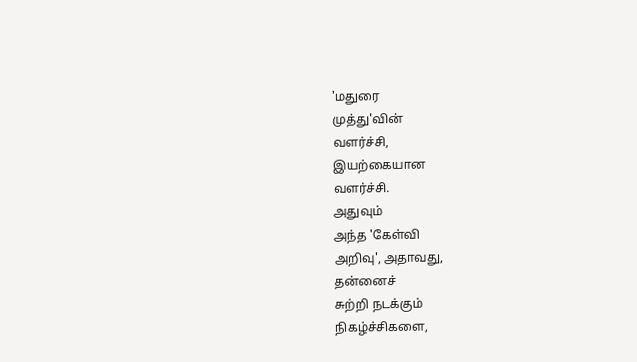'மதுரை
முத்து'வின்
வளர்ச்சி,
இயற்கையான
வளர்ச்சி.
அதுவும்
அந்த 'கேள்வி
அறிவு', அதாவது,
தன்னைச்
சுற்றி நடக்கும்
நிகழ்ச்சிகளை,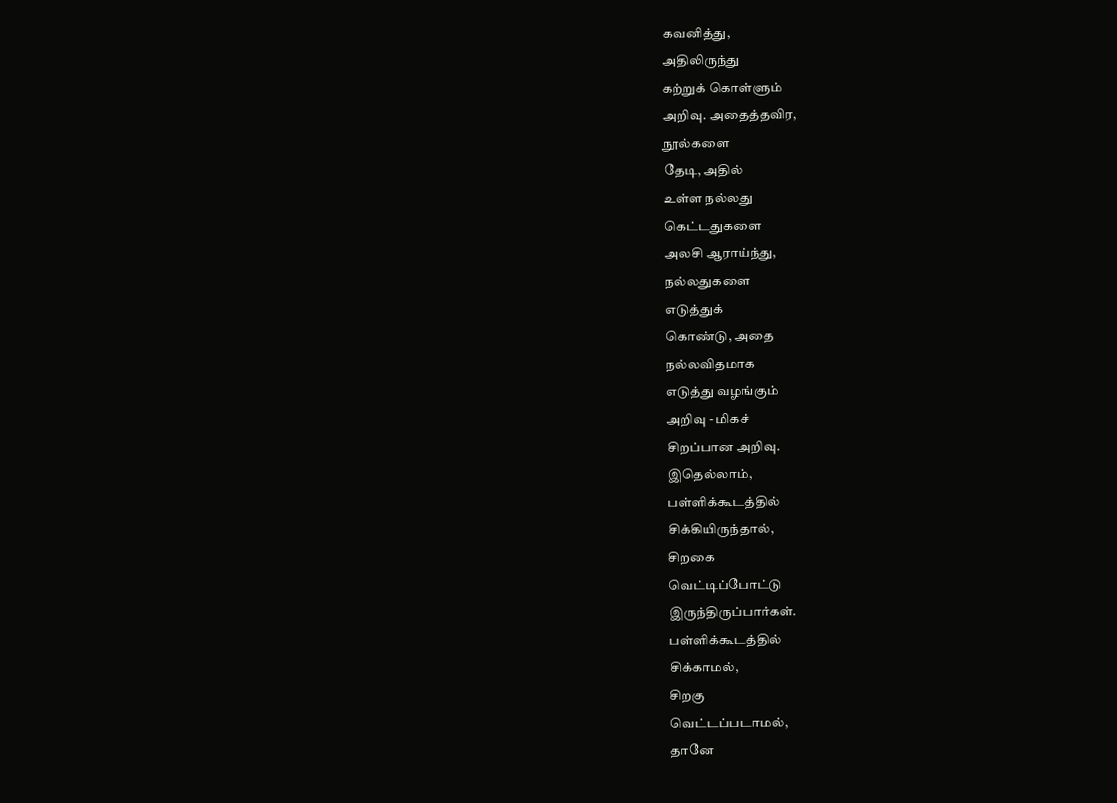கவனித்து,
அதிலிருந்து
கற்றுக் கொள்ளும்
அறிவு. அதைத்தவிர,
நூல்களை
தேடி, அதில்
உள்ள நல்லது
கெட்டதுகளை
அலசி ஆராய்ந்து,
நல்லதுகளை
எடுத்துக்
கொண்டு, அதை
நல்லவிதமாக
எடுத்து வழங்கும்
அறிவு - மிகச்
சிறப்பான அறிவு.
இதெல்லாம்,
பள்ளிக்கூடத்தில்
சிக்கியிருந்தால்,
சிறகை
வெட்டிப்போட்டு
இருந்திருப்பார்கள்.
பள்ளிக்கூடத்தில்
சிக்காமல்,
சிறகு
வெட்டப்படாமல்,
தானே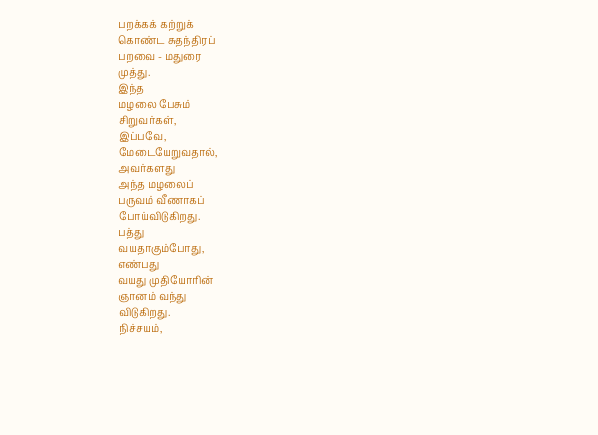பறக்கக் கற்றுக்
கொண்ட சுதந்திரப்
பறவை - மதுரை
முத்து.
இந்த
மழலை பேசும்
சிறுவர்கள்,
இப்பவே,
மேடையேறுவதால்,
அவர்களது
அந்த மழலைப்
பருவம் வீணாகப்
போய்விடுகிறது.
பத்து
வயதாகும்போது,
எண்பது
வயது முதியோரின்
ஞானம் வந்து
விடுகிறது.
நிச்சயம்,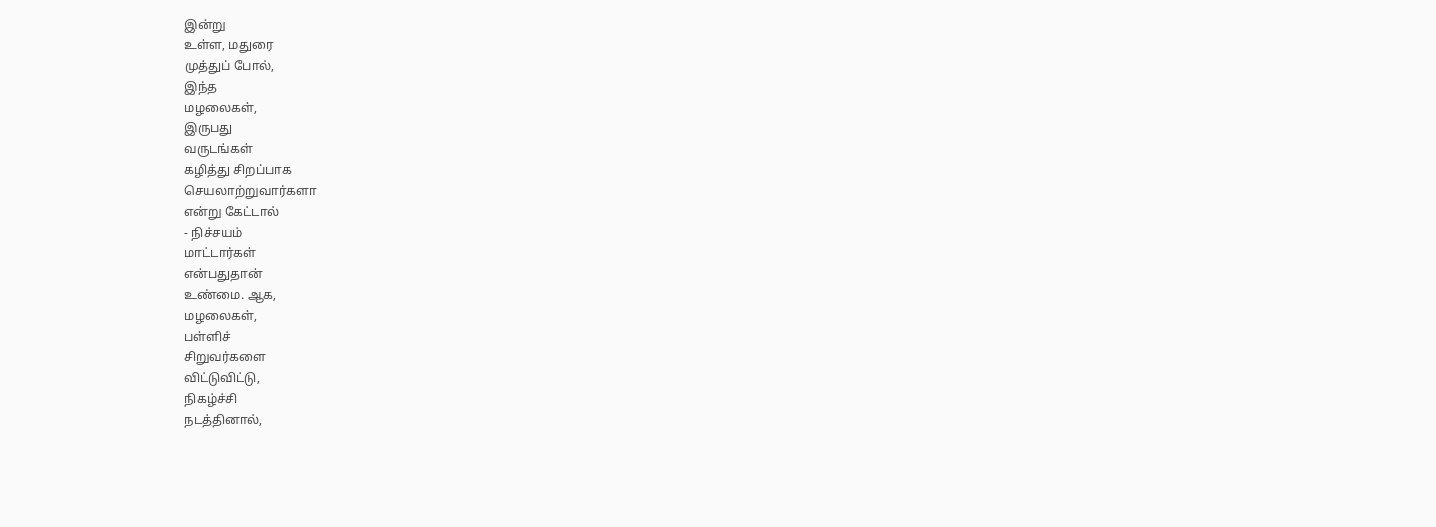இன்று
உள்ள, மதுரை
முத்துப் போல்,
இந்த
மழலைகள்,
இருபது
வருடங்கள்
கழித்து சிறப்பாக
செயலாற்றுவார்களா
என்று கேட்டால்
- நிச்சயம்
மாட்டார்கள்
என்பதுதான்
உண்மை. ஆக,
மழலைகள்,
பள்ளிச்
சிறுவர்களை
விட்டுவிட்டு,
நிகழ்ச்சி
நடத்தினால்,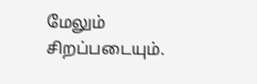மேலும்
சிறப்படையும்.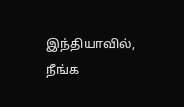இந்தியாவில்,
நீங்க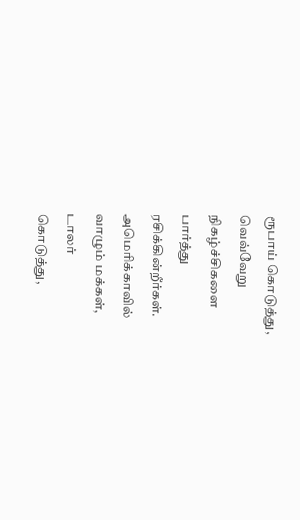ரூபாய் கொடுத்து,
வெவ்வேறு
நிகழ்ச்சிகளை
பார்த்து
ரசிக்கின்றீர்கள்.
அமெரிக்காவில்
வாழும் மக்கள்,
டாலர்
கொடுத்து,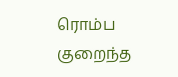ரொம்ப
குறைந்த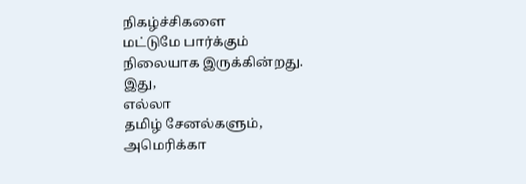நிகழ்ச்சிகளை
மட்டுமே பார்க்கும்
நிலையாக இருக்கின்றது.
இது,
எல்லா
தமிழ் சேனல்களும்,
அமெரிக்கா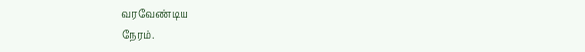வரவேண்டிய
நேரம்.